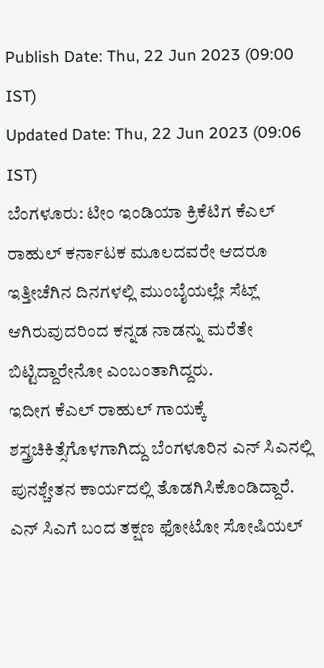Publish Date: Thu, 22 Jun 2023 (09:00 IST)
Updated Date: Thu, 22 Jun 2023 (09:06 IST)
ಬೆಂಗಳೂರು: ಟೀಂ ಇಂಡಿಯಾ ಕ್ರಿಕೆಟಿಗ ಕೆಎಲ್ ರಾಹುಲ್ ಕರ್ನಾಟಕ ಮೂಲದವರೇ ಆದರೂ ಇತ್ತೀಚೆಗಿನ ದಿನಗಳಲ್ಲಿ ಮುಂಬೈಯಲ್ಲೇ ಸೆಟ್ಲ್ ಆಗಿರುವುದರಿಂದ ಕನ್ನಡ ನಾಡನ್ನು ಮರೆತೇ ಬಿಟ್ಟಿದ್ದಾರೇನೋ ಎಂಬಂತಾಗಿದ್ದರು.
ಇದೀಗ ಕೆಎಲ್ ರಾಹುಲ್ ಗಾಯಕ್ಕೆ ಶಸ್ತ್ರಚಿಕಿತ್ಸೆಗೊಳಗಾಗಿದ್ದು ಬೆಂಗಳೂರಿನ ಎನ್ ಸಿಎನಲ್ಲಿ ಪುನಶ್ಚೇತನ ಕಾರ್ಯದಲ್ಲಿ ತೊಡಗಿಸಿಕೊಂಡಿದ್ದಾರೆ. ಎನ್ ಸಿಎಗೆ ಬಂದ ತಕ್ಷಣ ಫೋಟೋ ಸೋಷಿಯಲ್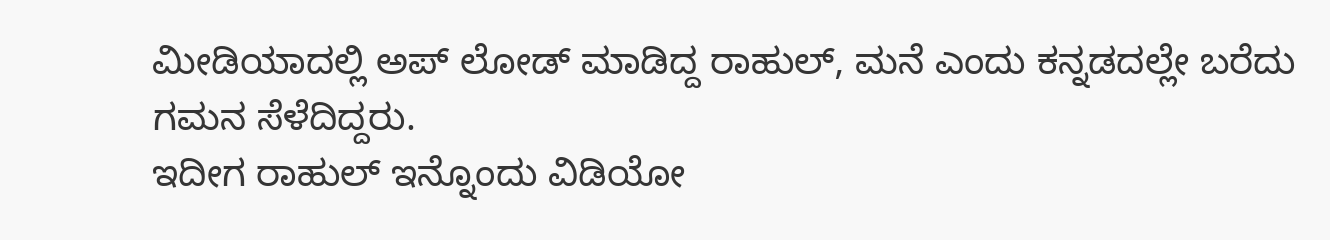ಮೀಡಿಯಾದಲ್ಲಿ ಅಪ್ ಲೋಡ್ ಮಾಡಿದ್ದ ರಾಹುಲ್, ಮನೆ ಎಂದು ಕನ್ನಡದಲ್ಲೇ ಬರೆದು ಗಮನ ಸೆಳೆದಿದ್ದರು.
ಇದೀಗ ರಾಹುಲ್ ಇನ್ನೊಂದು ವಿಡಿಯೋ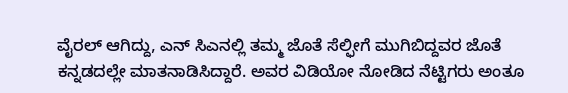ವೈರಲ್ ಆಗಿದ್ದು, ಎನ್ ಸಿಎನಲ್ಲಿ ತಮ್ಮ ಜೊತೆ ಸೆಲ್ಫೀಗೆ ಮುಗಿಬಿದ್ದವರ ಜೊತೆ ಕನ್ನಡದಲ್ಲೇ ಮಾತನಾಡಿಸಿದ್ದಾರೆ. ಅವರ ವಿಡಿಯೋ ನೋಡಿದ ನೆಟ್ಟಿಗರು ಅಂತೂ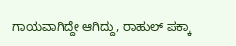ಗಾಯವಾಗಿದ್ದೇ ಆಗಿದ್ದು, ರಾಹುಲ್ ಪಕ್ಕಾ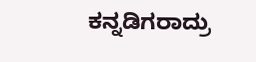ಕನ್ನಡಿಗರಾದ್ರು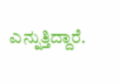ಎನ್ನುತ್ತಿದ್ದಾರೆ.